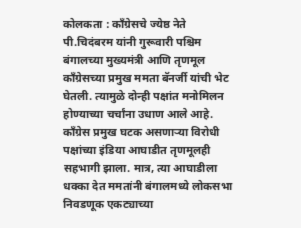कोलकता : कॉंग्रेसचे ज्येष्ठ नेते पी.चिदंबरम यांनी गुरूवारी पश्चिम बंगालच्या मुख्यमंत्री आणि तृणमूल कॉंग्रेसच्या प्रमुख ममता बॅनर्जी यांची भेट घेतली. त्यामुळे दोन्ही पक्षांत मनोमिलन होण्याच्या चर्चांना उधाण आले आहे. कॉंग्रेस प्रमुख घटक असणाऱ्या विरोधी पक्षांच्या इंडिया आघाडीत तृणमूलही सहभागी झाला. मात्र, त्या आघाडीला धक्का देत ममतांनी बंगालमध्ये लोकसभा निवडणूक एकट्याच्या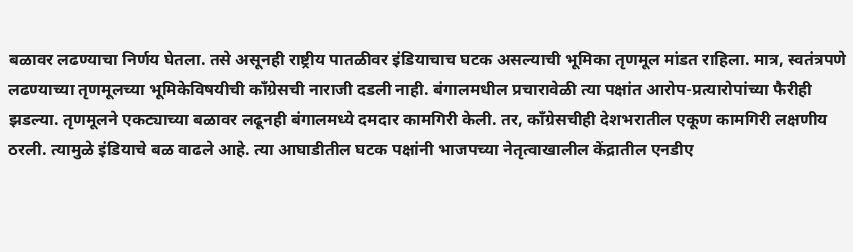बळावर लढण्याचा निर्णय घेतला. तसे असूनही राष्ट्रीय पातळीवर इंडियाचाच घटक असल्याची भूमिका तृणमूल मांडत राहिला. मात्र, स्वतंत्रपणे लढण्याच्या तृणमूलच्या भूमिकेविषयीची कॉंग्रेसची नाराजी दडली नाही. बंगालमधील प्रचारावेळी त्या पक्षांत आरोप-प्रत्यारोपांच्या फैरीही झडल्या. तृणमूलने एकट्याच्या बळावर लढूनही बंगालमध्ये दमदार कामगिरी केली. तर, कॉंग्रेसचीही देशभरातील एकूण कामगिरी लक्षणीय ठरली. त्यामुळे इंडियाचे बळ वाढले आहे. त्या आघाडीतील घटक पक्षांनी भाजपच्या नेतृत्वाखालील केंद्रातील एनडीए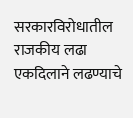सरकारविरोधातील राजकीय लढा एकदिलाने लढण्याचे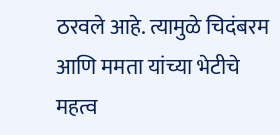ठरवले आहे. त्यामुळे चिदंबरम आणि ममता यांच्या भेटीचे महत्व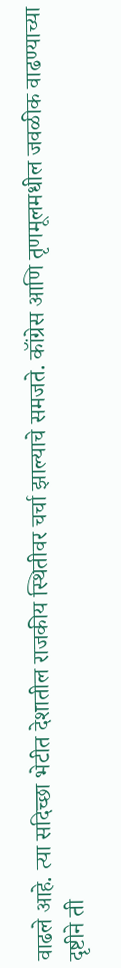वाढले आहे. त्या सदिच्छा भेटीत देशातील राजकीय स्थितीवर चर्चा झाल्याचे समजते. कॉंग्रेस आणि तृणमूलमधील जवळीक वाढण्याच्या दृष्टीने ती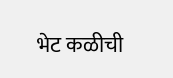भेट कळीची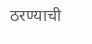ठरण्याची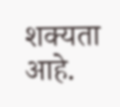शक्यता आहे.